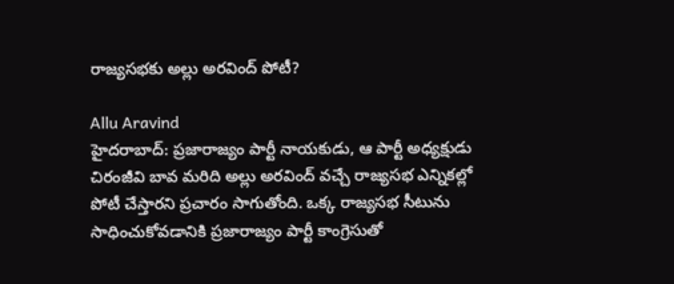రాజ్యసభకు అల్లు అరవింద్ పోటీ?

Allu Aravind
హైదరాబాద్: ప్రజారాజ్యం పార్టీ నాయకుడు, ఆ పార్టీ అధ్యక్షుడు చిరంజీవి బావ మరిది అల్లు అరవింద్ వచ్చే రాజ్యసభ ఎన్నికల్లో పోటీ చేస్తారని ప్రచారం సాగుతోంది. ఒక్క రాజ్యసభ సీటును సాధించుకోవడానికి ప్రజారాజ్యం పార్టీ కాంగ్రెసుతో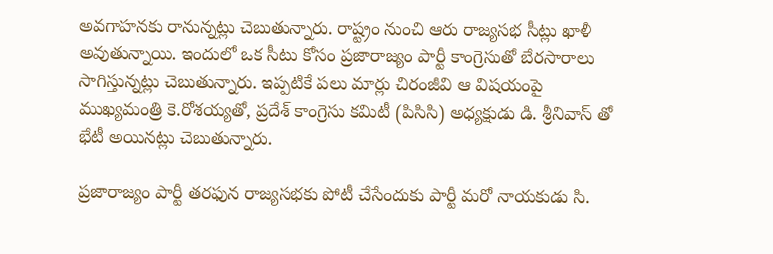అవగాహనకు రానున్నట్లు చెబుతున్నారు. రాష్ట్రం నుంచి ఆరు రాజ్యసభ సీట్లు ఖాళీ అవుతున్నాయి. ఇందులో ఒక సీటు కోసం ప్రజారాజ్యం పార్టీ కాంగ్రెసుతో బేరసారాలు సాగిస్తున్నట్లు చెబుతున్నారు. ఇప్పటికే పలు మార్లు చిరంజీవి ఆ విషయంపై ముఖ్యమంత్రి కె.రోశయ్యతో, ప్రదేశ్ కాంగ్రెసు కమిటీ (పిసిసి) అధ్యక్షుడు డి. శ్రీనివాస్ తో భేటీ అయినట్లు చెబుతున్నారు.

ప్రజారాజ్యం పార్టీ తరఫున రాజ్యసభకు పోటీ చేసేందుకు పార్టీ మరో నాయకుడు సి.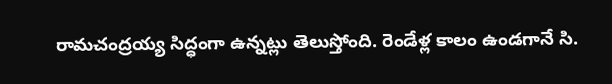రామచంద్రయ్య సిద్ధంగా ఉన్నట్లు తెలుస్తోంది. రెండేళ్ల కాలం ఉండగానే సి.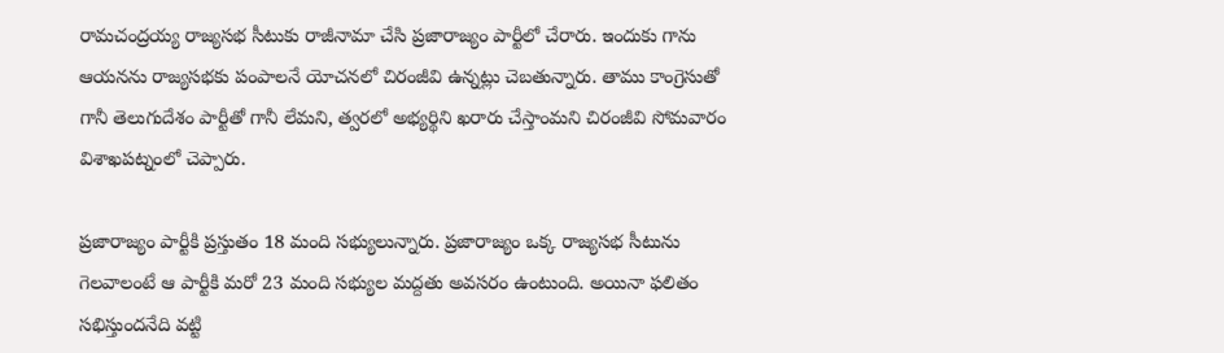రామచంద్రయ్య రాజ్యసభ సీటుకు రాజీనామా చేసి ప్రజారాజ్యం పార్టీలో చేరారు. ఇందుకు గాను ఆయనను రాజ్యసభకు పంపాలనే యోచనలో చిరంజీవి ఉన్నట్లు చెబతున్నారు. తాము కాంగ్రెసుతో గానీ తెలుగుదేశం పార్టీతో గానీ లేమని, త్వరలో అభ్యర్థిని ఖరారు చేస్తాంమని చిరంజీవి సోమవారం విశాఖపట్నంలో చెప్పారు.

ప్రజారాజ్యం పార్టీకి ప్రస్తుతం 18 మంది సభ్యులున్నారు. ప్రజారాజ్యం ఒక్క రాజ్యసభ సీటును గెలవాలంటే ఆ పార్టీకి మరో 23 మంది సభ్యుల మద్దతు అవసరం ఉంటుంది. అయినా ఫలితం సభిస్తుందనేది వట్టి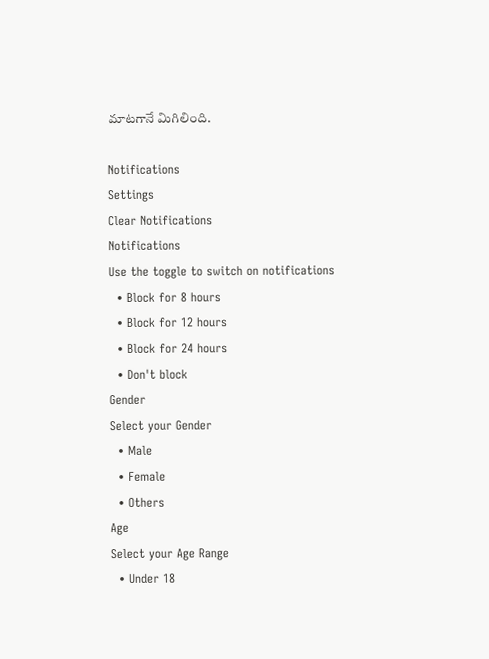మాటగానే మిగిలింది.

Notifications
Settings
Clear Notifications
Notifications
Use the toggle to switch on notifications
  • Block for 8 hours
  • Block for 12 hours
  • Block for 24 hours
  • Don't block
Gender
Select your Gender
  • Male
  • Female
  • Others
Age
Select your Age Range
  • Under 18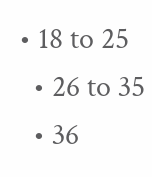• 18 to 25
  • 26 to 35
  • 36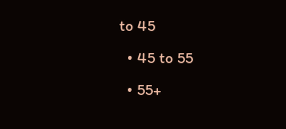to 45
  • 45 to 55
  • 55+